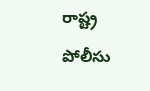రాష్ట్ర పోలీసు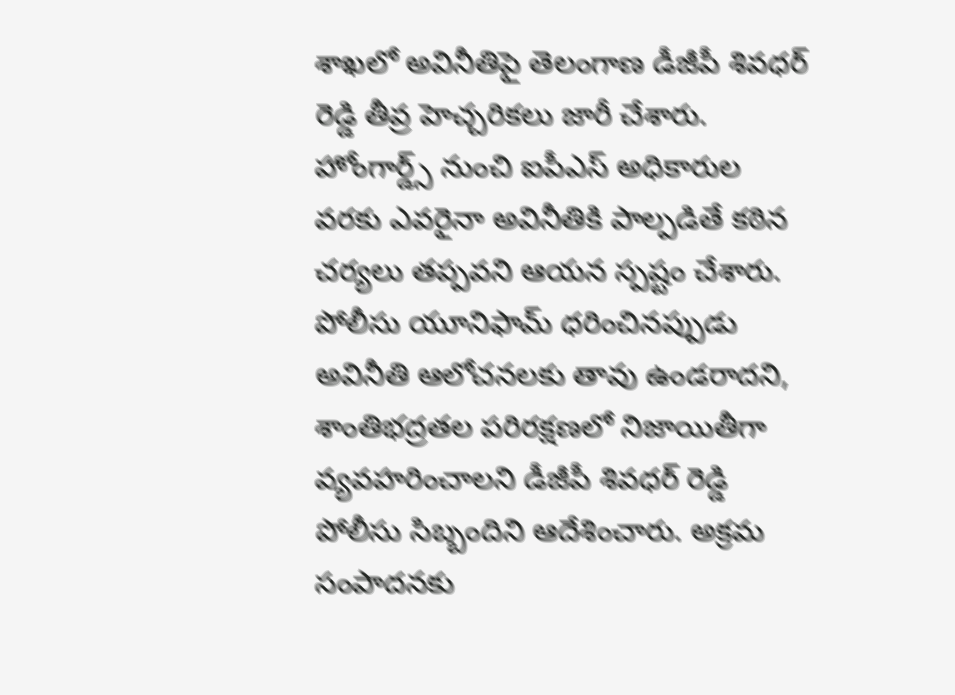శాఖలో అవినీతిపై తెలంగాణ డీజీపీ శివధర్ రెడ్డి తీవ్ర హెచ్చరికలు జారీ చేశారు. హోంగార్డ్స్ నుంచి ఐపీఎస్ అధికారుల వరకు ఎవరైనా అవినీతికి పాల్పడితే కఠిన చర్యలు తప్పవని ఆయన స్పష్టం చేశారు.
పోలీసు యూనిఫామ్ ధరించినప్పుడు అవినీతి ఆలోచనలకు తావు ఉండరాదని, శాంతిభద్రతల పరిరక్షణలో నిజాయితీగా వ్యవహరించాలని డీజీపీ శివధర్ రెడ్డి పోలీసు సిబ్బందిని ఆదేశించారు. అక్రమ సంపాదనకు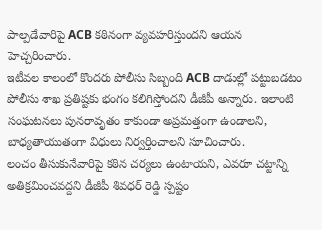పాల్పడేవారిపై ACB కఠినంగా వ్యవహరిస్తుందని ఆయన హెచ్చరించారు.
ఇటీవల కాలంలో కొందరు పోలీసు సిబ్బంది ACB దాడుల్లో పట్టుబడటం పోలీసు శాఖ ప్రతిష్టకు భంగం కలిగిస్తోందని డీజీపీ అన్నారు. ఇలాంటి సంఘటనలు పునరావృతం కాకుండా అప్రమత్తంగా ఉండాలని, బాధ్యతాయుతంగా విధులు నిర్వర్తించాలని సూచించారు.
లంచం తీసుకునేవారిపై కఠిన చర్యలు ఉంటాయని, ఎవరూ చట్టాన్ని అతిక్రమించవద్దని డీజీపీ శివధర్ రెడ్డి స్పష్టం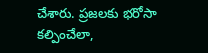చేశారు. ప్రజలకు భరోసా కల్పించేలా,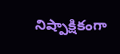నిష్పాక్షికంగా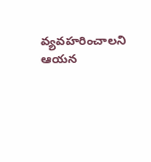వ్యవహరించాలని ఆయన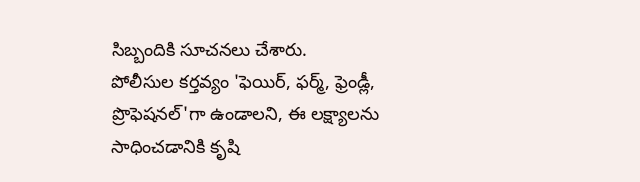సిబ్బందికి సూచనలు చేశారు.
పోలీసుల కర్తవ్యం 'ఫెయిర్, ఫర్మ్, ఫ్రెండ్లీ, ప్రొఫెషనల్'గా ఉండాలని, ఈ లక్ష్యాలను సాధించడానికి కృషి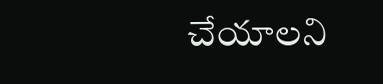చేయాలని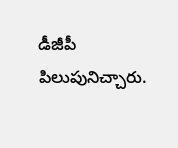డీజీపీ పిలుపునిచ్చారు.